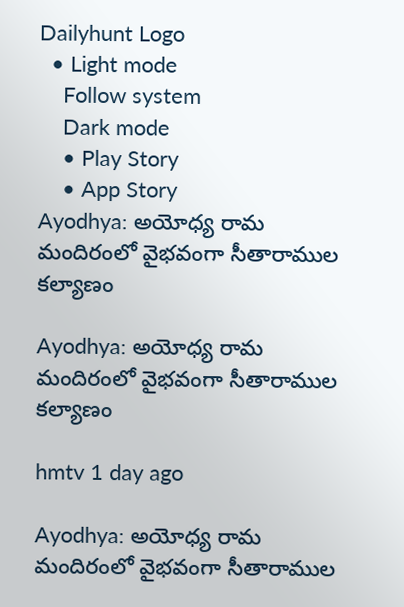Dailyhunt Logo
  • Light mode
    Follow system
    Dark mode
    • Play Story
    • App Story
Ayodhya: అయోధ్య రామ మందిరంలో వైభవంగా సీతారాముల కల్యాణం

Ayodhya: అయోధ్య రామ మందిరంలో వైభవంగా సీతారాముల కల్యాణం

hmtv 1 day ago

Ayodhya: అయోధ్య రామ మందిరంలో వైభవంగా సీతారాముల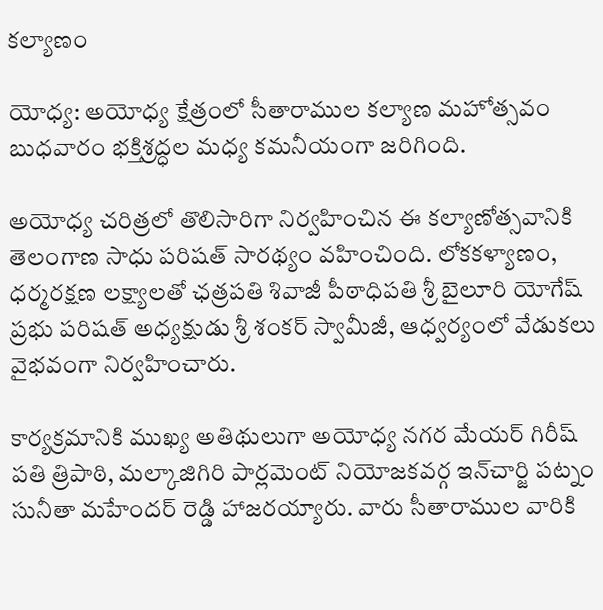కల్యాణం

యోధ్య: అయోధ్య క్షేత్రంలో సీతారాముల కల్యాణ మహోత్సవం బుధవారం భక్తిశ్రద్ధల మధ్య కమనీయంగా జరిగింది.

అయోధ్య చరిత్రలో తొలిసారిగా నిర్వహించిన ఈ కల్యాణోత్సవానికి తెలంగాణ సాధు పరిషత్ సారథ్యం వహించింది. లోకకళ్యాణం, ధర్మరక్షణ లక్ష్యాలతో ఛత్రపతి శివాజీ పీఠాధిపతి శ్రీ బైలూరి యోగేష్ ప్రభు పరిషత్ అధ్యక్షుడు శ్రీ శంకర్ స్వామీజీ, ఆధ్వర్యంలో వేడుకలు వైభవంగా నిర్వహించారు.

కార్యక్రమానికి ముఖ్య అతిథులుగా అయోధ్య నగర మేయర్ గిరీష్ పతి త్రిపాఠి, మల్కాజిగిరి పార్లమెంట్ నియోజకవర్గ ఇన్‌చార్జి పట్నం సునీతా మహేందర్ రెడ్డి హాజరయ్యారు. వారు సీతారాముల వారికి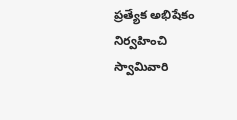ప్రత్యేక అభిషేకం నిర్వహించి స్వామివారి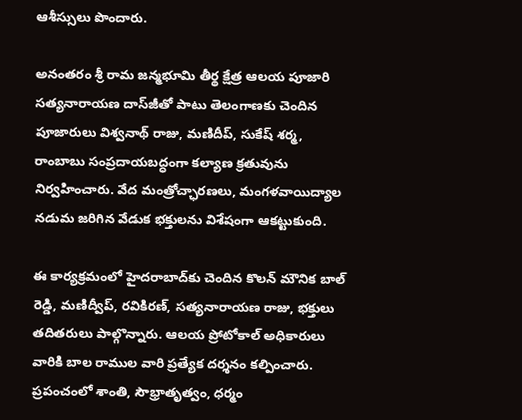ఆశీస్సులు పొందారు.

అనంతరం శ్రీ రామ జన్మభూమి తీర్థ క్షేత్ర ఆలయ పూజారి సత్యనారాయణ దాస్‌జీతో పాటు తెలంగాణకు చెందిన పూజారులు విశ్వనాథ్ రాజు, మణిదీప్, సుకేష్ శర్మ, రాంబాబు సంప్రదాయబద్ధంగా కల్యాణ క్రతువును నిర్వహించారు. వేద మంత్రోచ్ఛారణలు, మంగళవాయిద్యాల నడుమ జరిగిన వేడుక భక్తులను విశేషంగా ఆకట్టుకుంది.

ఈ కార్యక్రమంలో హైదరాబాద్‌కు చెందిన కొలన్ మౌనిక బాల్ రెడ్డి, మణిద్వీప్, రవికిరణ్, సత్యనారాయణ రాజు, భక్తులు తదితరులు పాల్గొన్నారు. ఆలయ ప్రోటోకాల్ అధికారులు వారికి బాల రాముల వారి ప్రత్యేక దర్శనం కల్పించారు. ప్రపంచంలో శాంతి, సౌభ్రాతృత్వం, ధర్మం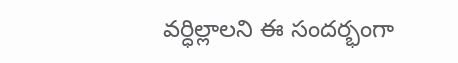వర్ధిల్లాలని ఈ సందర్భంగా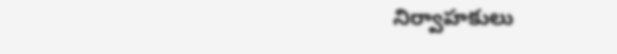నిర్వాహకులు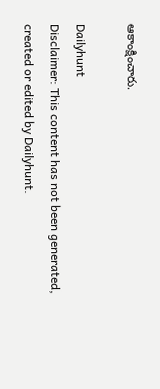ఆకాంక్షించారు.

Dailyhunt
Disclaimer: This content has not been generated, created or edited by Dailyhunt.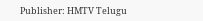Publisher: HMTV Telugu